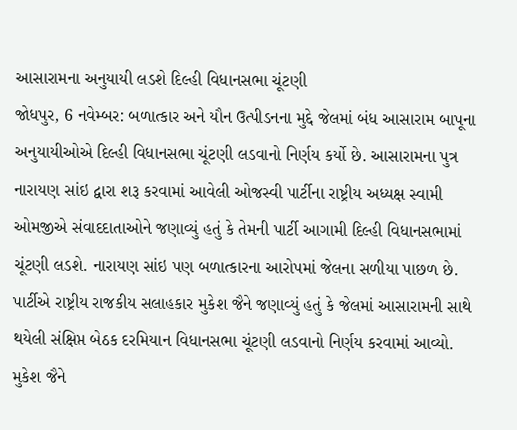આસારામના અનુયાયી લડશે દિલ્હી વિધાનસભા ચૂંટણી
જોધપુર, 6 નવેમ્બર: બળાત્કાર અને યૌન ઉત્પીડનના મુદ્દે જેલમાં બંધ આસારામ બાપૂના અનુયાયીઓએ દિલ્હી વિધાનસભા ચૂંટણી લડવાનો નિર્ણય કર્યો છે. આસારામના પુત્ર નારાયણ સાંઇ દ્વારા શરૂ કરવામાં આવેલી ઓજસ્વી પાર્ટીના રાષ્ટ્રીય અધ્યક્ષ સ્વામી ઓમજીએ સંવાદદાતાઓને જણાવ્યું હતું કે તેમની પાર્ટી આગામી દિલ્હી વિધાનસભામાં ચૂંટણી લડશે. નારાયણ સાંઇ પણ બળાત્કારના આરોપમાં જેલના સળીયા પાછળ છે.
પાર્ટીએ રાષ્ટ્રીય રાજકીય સલાહકાર મુકેશ જૈને જણાવ્યું હતું કે જેલમાં આસારામની સાથે થયેલી સંક્ષિપ્ત બેઠક દરમિયાન વિધાનસભા ચૂંટણી લડવાનો નિર્ણય કરવામાં આવ્યો. મુકેશ જૈને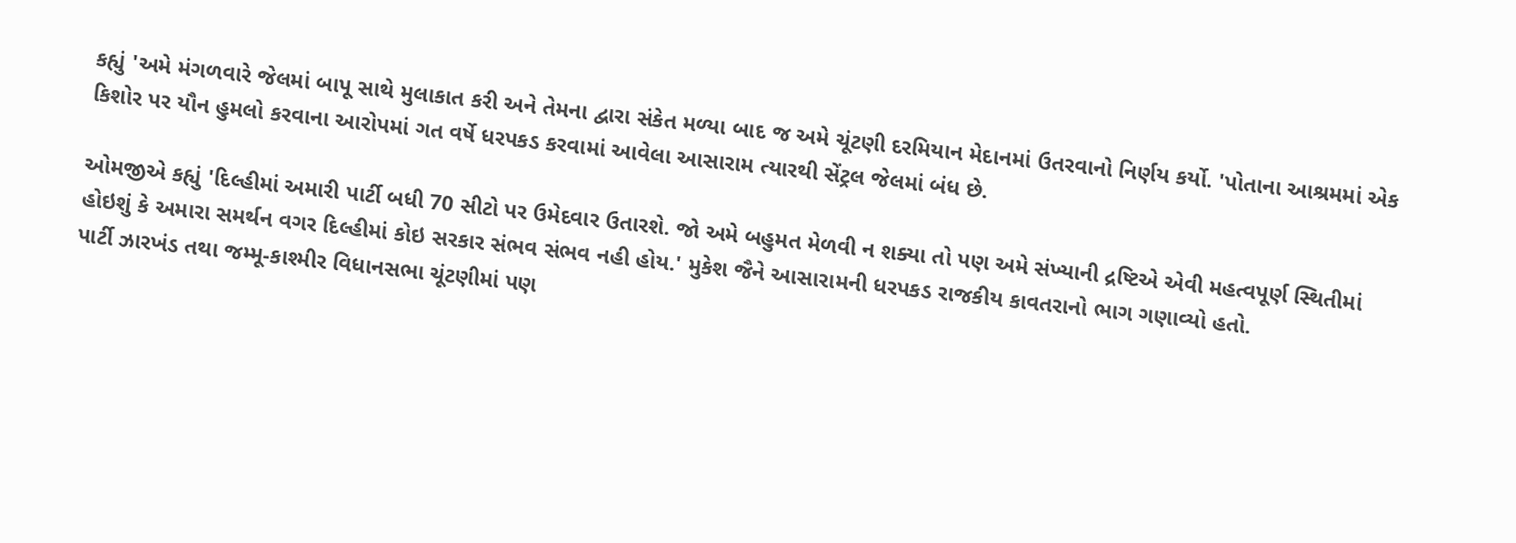કહ્યું 'અમે મંગળવારે જેલમાં બાપૂ સાથે મુલાકાત કરી અને તેમના દ્વારા સંકેત મળ્યા બાદ જ અમે ચૂંટણી દરમિયાન મેદાનમાં ઉતરવાનો નિર્ણય કર્યો. 'પોતાના આશ્રમમાં એક કિશોર પર યૌન હુમલો કરવાના આરોપમાં ગત વર્ષે ધરપકડ કરવામાં આવેલા આસારામ ત્યારથી સેંટ્રલ જેલમાં બંધ છે.

ઓમજીએ કહ્યું 'દિલ્હીમાં અમારી પાર્ટી બધી 70 સીટો પર ઉમેદવાર ઉતારશે. જો અમે બહુમત મેળવી ન શક્યા તો પણ અમે સંખ્યાની દ્રષ્ટિએ એવી મહત્વપૂર્ણ સ્થિતીમાં હોઇશું કે અમારા સમર્થન વગર દિલ્હીમાં કોઇ સરકાર સંભવ સંભવ નહી હોય.' મુકેશ જૈને આસારામની ધરપકડ રાજકીય કાવતરાનો ભાગ ગણાવ્યો હતો.
પાર્ટી ઝારખંડ તથા જમ્મૂ-કાશ્મીર વિધાનસભા ચૂંટણીમાં પણ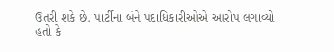ઉતરી શકે છે. પાર્ટીના બંને પદાધિકારીઓએ આરોપ લગાવ્યો હતો કે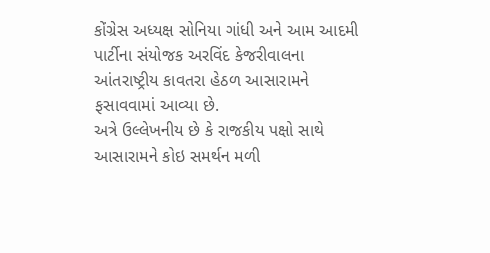કોંગ્રેસ અધ્યક્ષ સોનિયા ગાંધી અને આમ આદમી પાર્ટીના સંયોજક અરવિંદ કેજરીવાલના આંતરાષ્ટ્રીય કાવતરા હેઠળ આસારામને ફસાવવામાં આવ્યા છે.
અત્રે ઉલ્લેખનીય છે કે રાજકીય પક્ષો સાથે આસારામને કોઇ સમર્થન મળી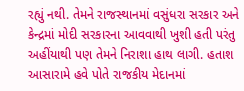રહ્યું નથી. તેમને રાજસ્થાનમાં વસુંધરા સરકાર અને કેન્દ્રમાં મોદી સરકારના આવવાથી ખુશી હતી પરંતુ અહીંયાથી પણ તેમને નિરાશા હાથ લાગી. હતાશ આસારામે હવે પોતે રાજકીય મેદાનમાં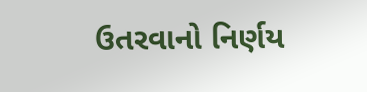ઉતરવાનો નિર્ણય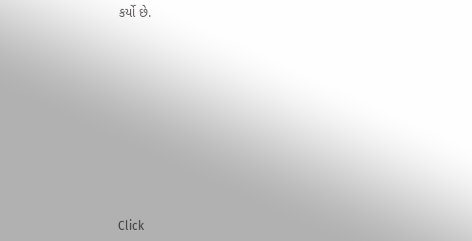કર્યો છે.












Click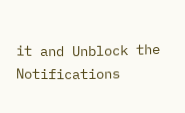it and Unblock the Notifications